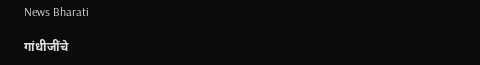News Bharati

गांधीजींचे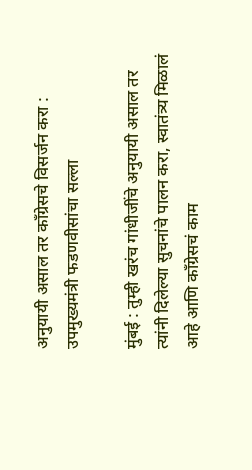अनुयायी असाल तर काँग्रेसचे विसर्जन करा : उपमुख्यमंत्री फडणवीसांचा सल्ला

मुंबई : तुम्ही खरंच गांधीजींचे अनुयायी असाल तर त्यांनी दिलेल्या सुचनांचे पालन करा, स्वातंत्र्य मिळालं आहे आणि काँग्रेसचं काम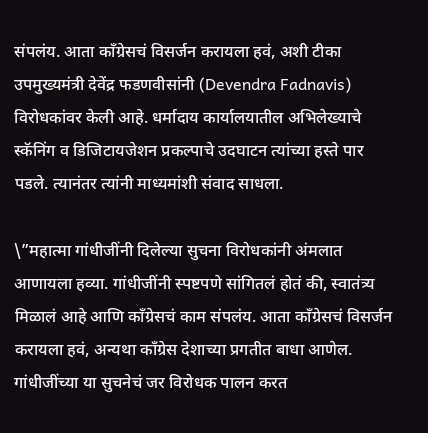संपलंय. आता काँग्रेसचं विसर्जन करायला हवं, अशी टीका उपमुख्यमंत्री देवेंद्र फडणवीसांनी (Devendra Fadnavis) विरोधकांवर केली आहे. धर्मादाय कार्यालयातील अभिलेख्याचे स्कॅनिंग व डिजिटायजेशन प्रकल्पाचे उदघाटन त्यांच्या हस्ते पार पडले. त्यानंतर त्यांनी माध्यमांशी संवाद साधला.

\”महात्मा गांधीजींनी दिलेल्या सुचना विरोधकांनी अंमलात आणायला हव्या. गांधीजींनी स्पष्टपणे सांगितलं होतं की, स्वातंत्र्य मिळालं आहे आणि काँग्रेसचं काम संपलंय. आता काँग्रेसचं विसर्जन करायला हवं, अन्यथा काँग्रेस देशाच्या प्रगतीत बाधा आणेल. गांधीजींच्या या सुचनेचं जर विरोधक पालन करत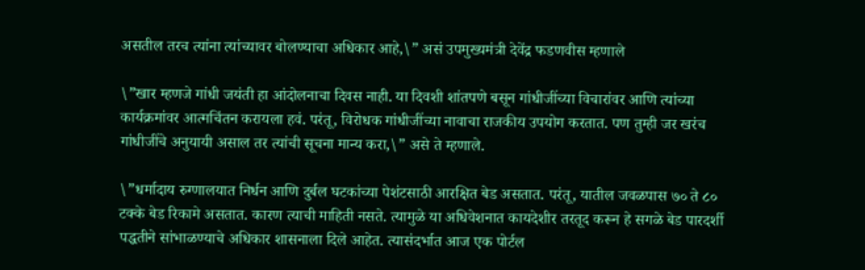असतील तरच त्यांना त्यांच्यावर बोलण्याचा अधिकार आहे,\” असं उपमुख्यमंत्री देवेंद्र फडणवीस म्हणाले

\”खार म्हणजे गांधी जयंती हा आंदोलनाचा दिवस नाही. या दिवशी शांतपणे बसून गांधीजींच्या विचारांवर आणि त्यांच्या कार्यक्रमांवर आत्मचिंतन करायला हवं. परंतू, विरोधक गांधीजींच्या नावाचा राजकीय उपयोग करतात. पण तुम्ही जर खरंच गांधीजींचे अनुयायी असाल तर त्यांची सूचना मान्य करा,\” असे ते म्हणाले.

\”धर्मादाय रुग्णालयात निर्धन आणि दुर्बल घटकांच्या पेशंटसाठी आरक्षित बेड असतात. परंतू, यातील जवळपास ७० ते ८० टक्के बेड रिकामे असतात. कारण त्याची माहिती नसते. त्यामुळे या अधिवेशनात कायदेशीर तरतूद करून हे सगळे बेड पारदर्शी पद्धतीने सांभाळण्याचे अधिकार शासनाला दिले आहेत. त्यासंदर्भात आज एक पोर्टल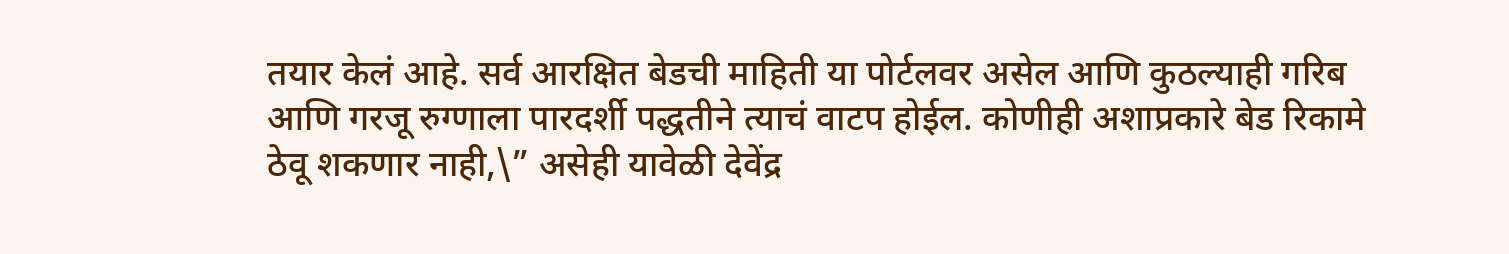तयार केलं आहे. सर्व आरक्षित बेडची माहिती या पोर्टलवर असेल आणि कुठल्याही गरिब आणि गरजू रुग्णाला पारदर्शी पद्धतीने त्याचं वाटप होईल. कोणीही अशाप्रकारे बेड रिकामे ठेवू शकणार नाही,\” असेही यावेळी देवेंद्र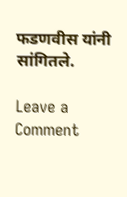फडणवीस यांनी सांगितले.

Leave a Comment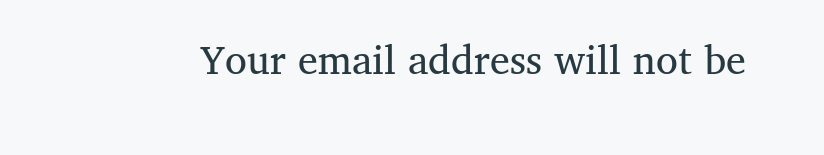Your email address will not be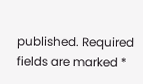published. Required fields are marked *